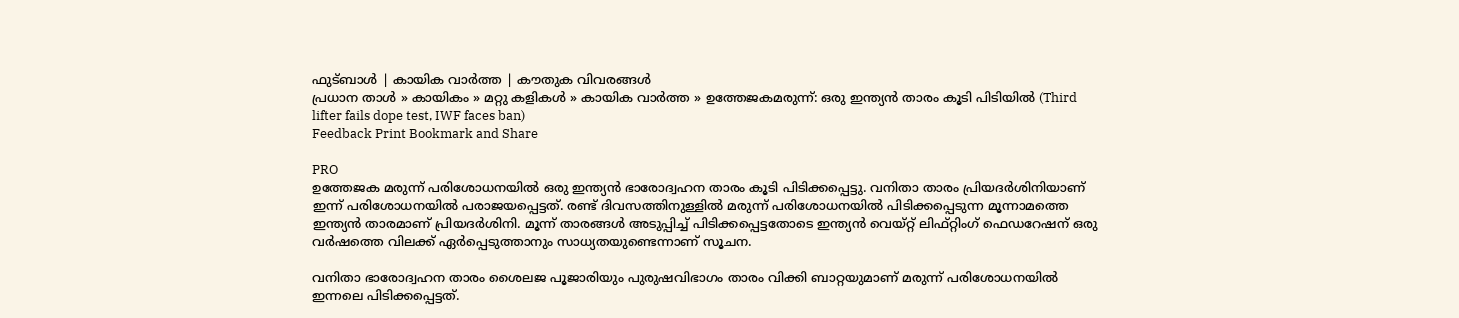ഫുട്ബാള്‍ | കായിക വാര്‍ത്ത | കൗതുക വിവരങ്ങള്‍
പ്രധാന താള്‍ » കായികം » മറ്റു കളികള്‍ » കായിക വാര്‍ത്ത » ഉത്തേജകമരുന്ന്: ഒരു ഇന്ത്യന്‍ താരം കൂടി പിടിയില്‍ (Third lifter fails dope test, IWF faces ban)
Feedback Print Bookmark and Share

PRO
ഉത്തേജക മരുന്ന് പരിശോധനയില്‍ ഒരു ഇന്ത്യന്‍ ഭാരോദ്വഹന താരം കൂടി പിടിക്കപ്പെട്ടു. വനിതാ താരം പ്രിയദര്‍ശിനിയാണ് ഇന്ന് പരിശോധനയില്‍ പരാജയപ്പെട്ടത്. രണ്ട് ദിവസത്തിനുള്ളില്‍ മരുന്ന് പരിശോധനയില്‍ പിടിക്കപ്പെടുന്ന മൂന്നാമത്തെ ഇന്ത്യന്‍ താരമാണ് പ്രിയദര്‍ശിനി. മൂന്ന് താരങ്ങള്‍ അടുപ്പിച്ച് പിടിക്കപ്പെട്ടതോടെ ഇന്ത്യന്‍ വെയ്റ്റ് ലിഫ്റ്റിംഗ് ഫെഡറേഷന് ഒരു വര്‍ഷത്തെ വിലക്ക് ഏര്‍പ്പെടുത്താനും സാധ്യതയുണ്ടെന്നാണ് സൂചന.

വനിതാ ഭാരോദ്വഹന താരം ശൈലജ പൂജാരിയും പുരുഷവിഭാഗം താരം വിക്കി ബാറ്റയുമാണ് മരുന്ന് പരിശോധനയില്‍ ഇന്നലെ പിടിക്കപ്പെട്ടത്.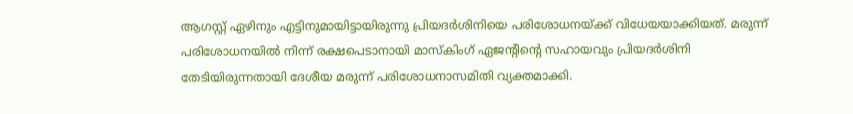ആഗസ്റ്റ് ഏഴിനും എട്ടിനുമായിട്ടായിരുന്നു പ്രിയദര്‍ശിനിയെ പരിശോധനയ്ക്ക് വിധേയയാക്കിയത്. മരുന്ന് പരിശോധനയില്‍ നിന്ന് രക്ഷപെടാനായി മാസ്കിംഗ് ഏജന്‍റിന്‍റെ സഹായവും പ്രിയദര്‍ശിനി തേടിയിരുന്നതായി ദേശീയ മരുന്ന് പരിശോധനാസമിതി വ്യക്തമാക്കി.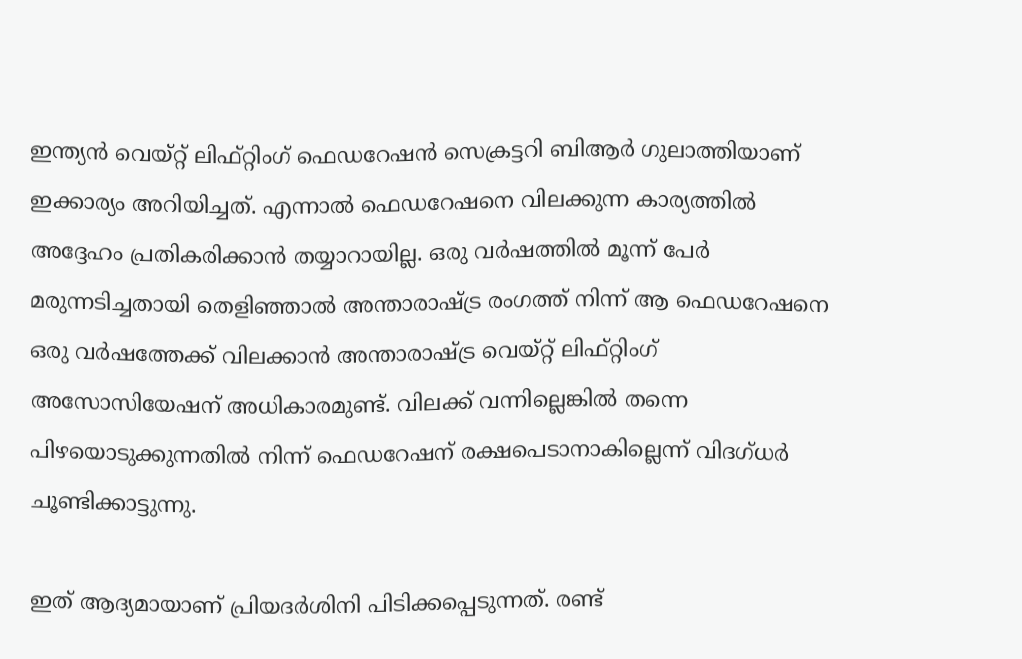ഇന്ത്യന്‍ വെയ്റ്റ് ലിഫ്റ്റിംഗ് ഫെഡറേഷന്‍ സെക്രട്ടറി ബി‌ആര്‍ ഗുലാത്തിയാണ് ഇക്കാര്യം അറിയിച്ചത്. എന്നാല്‍ ഫെഡറേഷനെ വിലക്കുന്ന കാര്യത്തില്‍ അദ്ദേഹം പ്രതികരിക്കാന്‍ തയ്യാറായില്ല. ഒരു വര്‍ഷത്തില്‍ മൂന്ന് പേര്‍ മരുന്നടിച്ചതായി തെളിഞ്ഞാല്‍ അന്താരാഷ്ട്ര രംഗത്ത് നിന്ന് ആ ഫെഡറേഷനെ ഒരു വര്‍ഷത്തേക്ക് വിലക്കാന്‍ അന്താരാഷ്ട്ര വെയ്റ്റ് ലിഫ്റ്റിംഗ് അസോസിയേഷന് അധികാരമുണ്ട്. വിലക്ക് വന്നില്ലെങ്കില്‍ തന്നെ പിഴയൊടുക്കുന്നതില്‍ നിന്ന് ഫെഡറേഷന് രക്ഷപെടാനാകില്ലെന്ന് വിദഗ്ധര്‍ ചൂണ്ടിക്കാട്ടുന്നു.

ഇത് ആദ്യമായാണ് പ്രിയദര്‍ശിനി പിടിക്കപ്പെടുന്നത്. രണ്ട്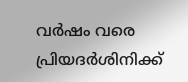വര്‍ഷം വരെ പ്രിയദര്‍ശിനിക്ക്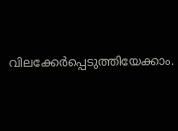വിലക്കേര്‍പ്പെടുത്തിയേക്കാം.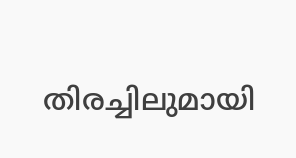തിരച്ചിലുമായി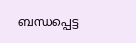ബന്ധപ്പെട്ട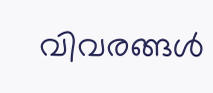വിവരങ്ങള്‍